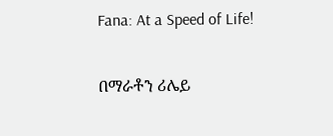Fana: At a Speed of Life!

በማራቶን ሪሌይ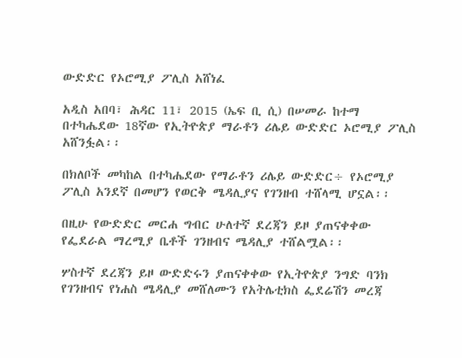ውድድር የኦሮሚያ ፖሊስ አሸነፈ

አዲስ አበባ፣ ሕዳር 11፣ 2015 (ኤፍ ቢ ሲ) በሠመራ ከተማ በተካሔደው 18ኛው የኢትዮጵያ ማራቶን ሪሌይ ውድድር ኦሮሚያ ፖሊስ አሸንፏል፡፡

በክለቦች መካከል በተካሔደው የማራቶን ሪሌይ ውድድር÷ የኦሮሚያ ፖሊስ አንደኛ በመሆን የወርቅ ሜዳሊያና የገንዘብ ተሸላሚ ሆኗል፡፡

በዚሁ የውድድር መርሐ ግብር ሁለተኛ ደረጃን ይዞ ያጠናቀቀው የፌደራል ማረሚያ ቤቶች ገንዘብና ሜዳሊያ ተሸልሟል፡፡

ሦስተኛ ደረጃን ይዞ ውድድሩን ያጠናቀቀው የኢትዮጵያ ንግድ ባንክ የገንዘብና የነሐስ ሜዳሊያ መሸለሙን የአትሌቲክስ ፌደሬሽን መረጃ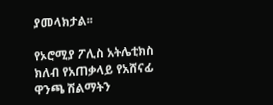ያመላክታል፡፡

የኦሮሚያ ፖሊስ አትሌቲክስ ክለብ የአጠቃላይ የአሸናፊ ዋንጫ ሽልማትን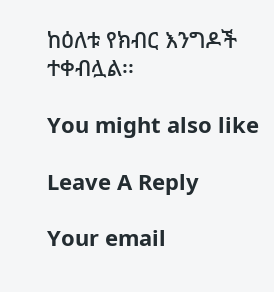ከዕለቱ የክብር እንግዶች ተቀብሏል፡፡

You might also like

Leave A Reply

Your email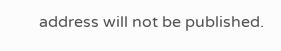address will not be published.